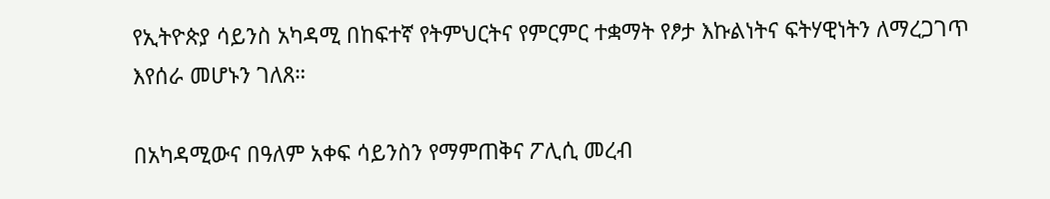የኢትዮጵያ ሳይንስ አካዳሚ በከፍተኛ የትምህርትና የምርምር ተቋማት የፆታ እኩልነትና ፍትሃዊነትን ለማረጋገጥ እየሰራ መሆኑን ገለጸ።

በአካዳሚውና በዓለም አቀፍ ሳይንስን የማምጠቅና ፖሊሲ መረብ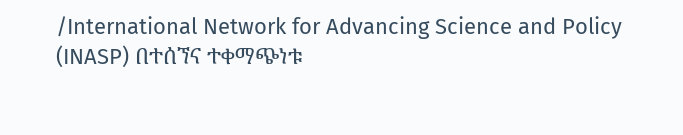/International Network for Advancing Science and Policy (INASP) በተሰኘና ተቀማጭነቱ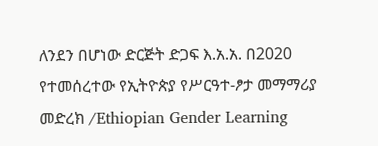ለንደን በሆነው ድርጅት ድጋፍ እ.አ.አ. በ2020 የተመሰረተው የኢትዮጵያ የሥርዓተ-ፆታ መማማሪያ መድረክ /Ethiopian Gender Learning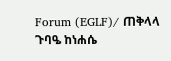Forum (EGLF)/ ጠቅላላ ጉባዔ ከነሐሴ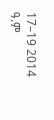17–19 2014 ዓ.ም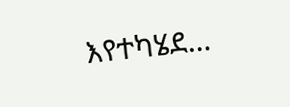እየተካሄደ…